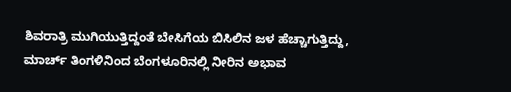ಶಿವರಾತ್ರಿ ಮುಗಿಯುತ್ತಿದ್ದಂತೆ ಬೇಸಿಗೆಯ ಬಿಸಿಲಿನ ಜಳ ಹೆಚ್ಚಾಗುತ್ತಿದ್ದು, ಮಾರ್ಚ್ ತಿಂಗಳಿನಿಂದ ಬೆಂಗಳೂರಿನಲ್ಲಿ ನೀರಿನ ಅಭಾವ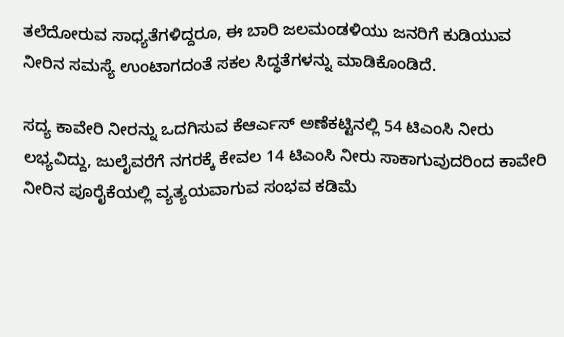ತಲೆದೋರುವ ಸಾಧ್ಯತೆಗಳಿದ್ದರೂ, ಈ ಬಾರಿ ಜಲಮಂಡಳಿಯು ಜನರಿಗೆ ಕುಡಿಯುವ ನೀರಿನ ಸಮಸ್ಯೆ ಉಂಟಾಗದಂತೆ ಸಕಲ ಸಿದ್ಧತೆಗಳನ್ನು ಮಾಡಿಕೊಂಡಿದೆ.

ಸದ್ಯ ಕಾವೇರಿ ನೀರನ್ನು ಒದಗಿಸುವ ಕೆಆರ್ಎಸ್ ಅಣೆಕಟ್ಟಿನಲ್ಲಿ 54 ಟಿಎಂಸಿ ನೀರು ಲಭ್ಯವಿದ್ದು, ಜುಲೈವರೆಗೆ ನಗರಕ್ಕೆ ಕೇವಲ 14 ಟಿಎಂಸಿ ನೀರು ಸಾಕಾಗುವುದರಿಂದ ಕಾವೇರಿ ನೀರಿನ ಪೂರೈಕೆಯಲ್ಲಿ ವ್ಯತ್ಯಯವಾಗುವ ಸಂಭವ ಕಡಿಮೆ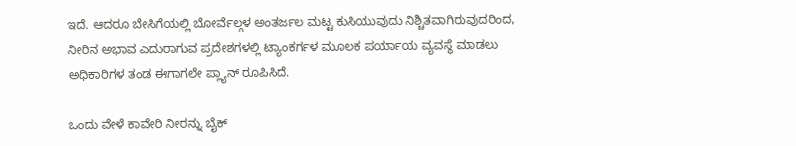ಇದೆ. ಆದರೂ ಬೇಸಿಗೆಯಲ್ಲಿ ಬೋರ್ವೆಲ್ಗಳ ಅಂತರ್ಜಲ ಮಟ್ಟ ಕುಸಿಯುವುದು ನಿಶ್ಚಿತವಾಗಿರುವುದರಿಂದ, ನೀರಿನ ಅಭಾವ ಎದುರಾಗುವ ಪ್ರದೇಶಗಳಲ್ಲಿ ಟ್ಯಾಂಕರ್ಗಳ ಮೂಲಕ ಪರ್ಯಾಯ ವ್ಯವಸ್ಥೆ ಮಾಡಲು ಅಧಿಕಾರಿಗಳ ತಂಡ ಈಗಾಗಲೇ ಪ್ಲ್ಯಾನ್ ರೂಪಿಸಿದೆ.

ಒಂದು ವೇಳೆ ಕಾವೇರಿ ನೀರನ್ನು ಬೈಕ್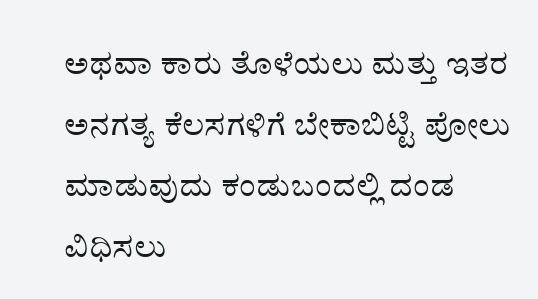ಅಥವಾ ಕಾರು ತೊಳೆಯಲು ಮತ್ತು ಇತರ ಅನಗತ್ಯ ಕೆಲಸಗಳಿಗೆ ಬೇಕಾಬಿಟ್ಟಿ ಪೋಲು ಮಾಡುವುದು ಕಂಡುಬಂದಲ್ಲಿ ದಂಡ ವಿಧಿಸಲು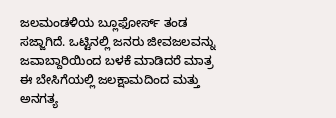ಜಲಮಂಡಳಿಯ ಬ್ಲೂಫೋರ್ಸ್ ತಂಡ ಸಜ್ಜಾಗಿದೆ. ಒಟ್ಟಿನಲ್ಲಿ ಜನರು ಜೀವಜಲವನ್ನು ಜವಾಬ್ದಾರಿಯಿಂದ ಬಳಕೆ ಮಾಡಿದರೆ ಮಾತ್ರ ಈ ಬೇಸಿಗೆಯಲ್ಲಿ ಜಲಕ್ಷಾಮದಿಂದ ಮತ್ತು ಅನಗತ್ಯ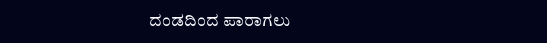ದಂಡದಿಂದ ಪಾರಾಗಲು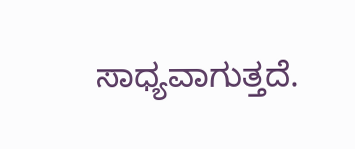ಸಾಧ್ಯವಾಗುತ್ತದೆ.